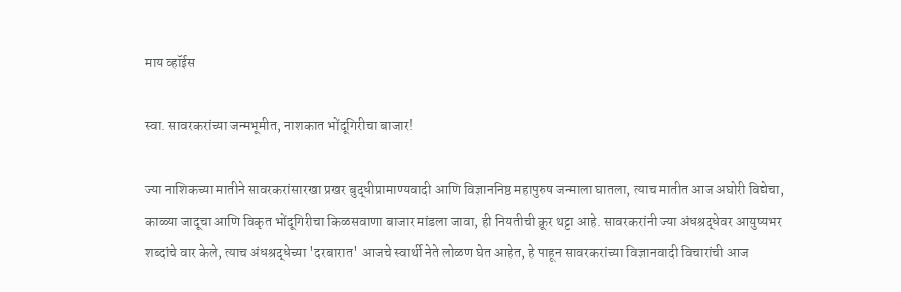माय व्हॉईस

स्वा. सावरकरांच्या जन्मभूमीत, नाशकात भोंदूगिरीचा बाजार!

ज्या नाशिकच्या मातीने सावरकरांसारखा प्रखर बुद्धीप्रामाण्यवादी आणि विज्ञाननिष्ठ महापुरुष जन्माला घातला, त्याच मातीत आज अघोरी विद्येचा, काळ्या जादूचा आणि विकृत भोंदूगिरीचा किळसवाणा बाजार मांडला जावा, ही नियतीची क्रूर थट्टा आहे. सावरकरांनी ज्या अंधश्रद्धेवर आयुष्यभर शब्दांचे वार केले, त्याच अंधश्रद्धेच्या 'दरबारात' आजचे स्वार्थी नेते लोळण घेत आहेत, हे पाहून सावरकरांच्या विज्ञानवादी विचारांची आज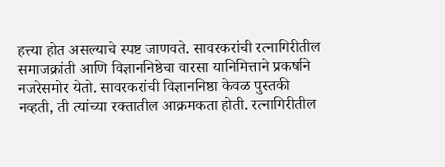हत्त्या होत असल्याचे स्पष्ट जाणवते. सावरकरांची रत्नागिरीतील समाजक्रांती आणि विज्ञाननिष्ठेचा वारसा यानिमित्ताने प्रकर्षाने नजरेसमोर येतो. सावरकरांची विज्ञाननिष्ठा केवळ पुस्तकी नव्हती, ती त्यांच्या रक्तातील आक्रमकता होती. रत्नागिरीतील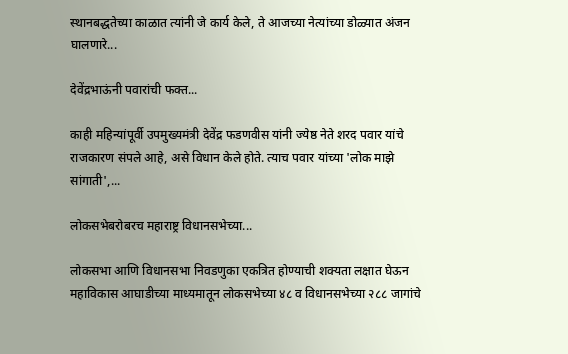स्थानबद्धतेच्या काळात त्यांनी जे कार्य केले, ते आजच्या नेत्यांच्या डोळ्यात अंजन घालणारे...

देवेंद्रभाऊंनी पवारांची फक्त...

काही महिन्यांपूर्वी उपमुख्यमंत्री देवेंद्र फडणवीस यांनी ज्येष्ठ नेते शरद पवार यांचे राजकारण संपले आहे, असे विधान केले होते. त्याच पवार यांच्या 'लोक माझे सांगाती',...

लोकसभेबरोबरच महाराष्ट्र विधानसभेच्या...

लोकसभा आणि विधानसभा निवडणुका एकत्रित होण्याची शक्यता लक्षात घेऊन महाविकास आघाडीच्या माध्यमातून लोकसभेच्या ४८ व विधानसभेच्या २८८ जागांचे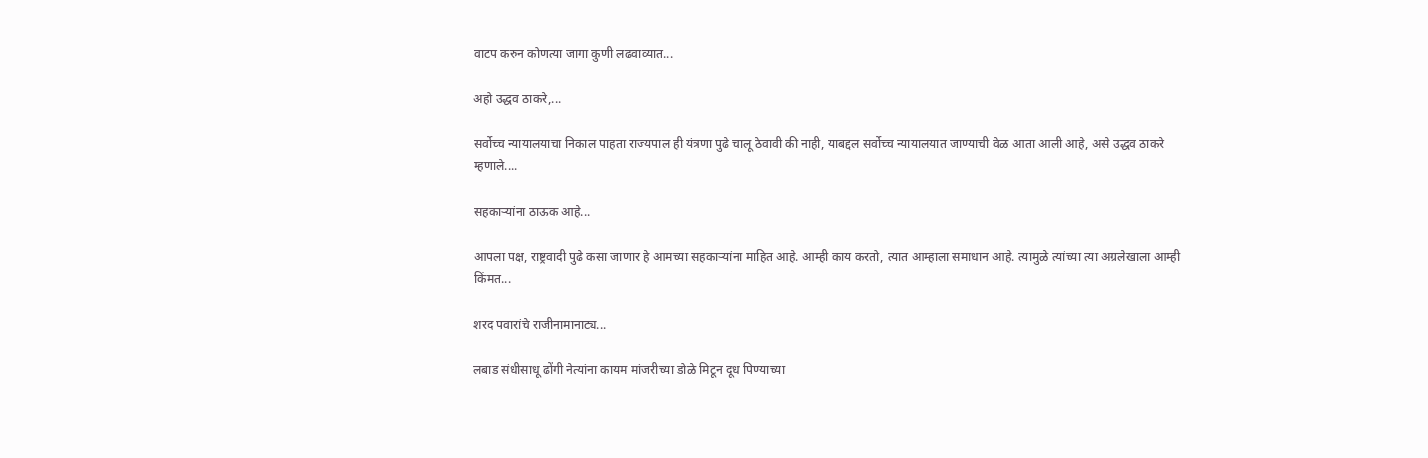वाटप करुन कोणत्या जागा कुणी लढवाव्यात...

अहो उद्धव ठाकरे,...

सर्वोच्च न्यायालयाचा निकाल पाहता राज्यपाल ही यंत्रणा पुढे चालू ठेवावी की नाही, याबद्दल सर्वोच्च न्यायालयात जाण्याची वेळ आता आली आहे, असे उद्धव ठाकरे म्हणाले....

सहकाऱ्यांना ठाऊक आहे...

आपला पक्ष, राष्ट्रवादी पुढे कसा जाणार हे आमच्या सहकाऱ्यांना माहित आहे. आम्ही काय करतो, त्यात आम्हाला समाधान आहे. त्यामुळे त्यांच्या त्या अग्रलेखाला आम्ही किंमत...

शरद पवारांचे राजीनामानाट्य...

लबाड संधीसाधू ढोंगी नेत्यांना कायम मांजरीच्या डोळे मिटून दूध पिण्याच्या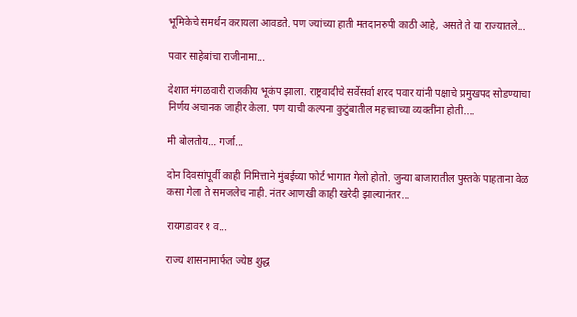भूमिकेचे समर्थन करायला आवडते. पण ज्यांच्या हाती मतदानरुपी काठी आहे, असते ते या राज्यातले...

पवार साहेबांचा राजीनामा...

देशात मंगळवारी राजकीय भूकंप झाला. राष्ट्रवादीचे सर्वेसर्वा शरद पवार यांनी पक्षाचे प्रमुखपद सोडण्याचा निर्णय अचानक जाहीर केला. पण याची कल्पना कुटुंबातील महत्त्वाच्या व्यक्तींना होती....

मी बोलतोय… गर्जा...

दोन दिवसांपूर्वी काही निमित्ताने मुंबईच्या फोर्ट भागात गेलो होतो. जुन्या बाजारातील पुस्तके पाहताना वेळ कसा गेला ते समजलेच नाही. नंतर आणखी काही खरेदी झाल्यानंतर...

रायगडावर १ व...

राज्य शासनामार्फत ज्येष्ठ शुद्ध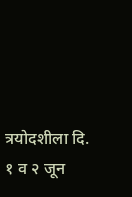त्रयोदशीला दि. १ व २ जून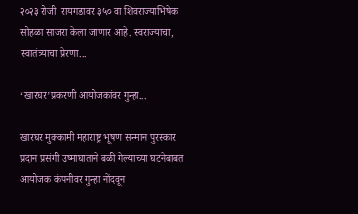२०२३ रोजी  रायगडावर ३५० वा शिवराज्याभिषेक सोहळा साजरा केला जाणार आहे. स्वराज्याचा, स्वातंत्र्याचा प्रेरणा...

‘खारघर’प्रकरणी आयोजकांवर गुन्हा...

खारघर मुक्कामी महाराष्ट्र भूषण सन्मान पुरस्कार प्रदान प्रसंगी उष्माघाताने बळी गेल्याच्या घटनेबाबत आयोजक कंपनीवर गुन्हा नोंदवून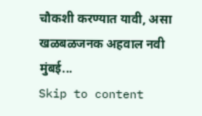चौकशी करण्यात यावी, असा खळबळजनक अहवाल नवी मुंबई...
Skip to content